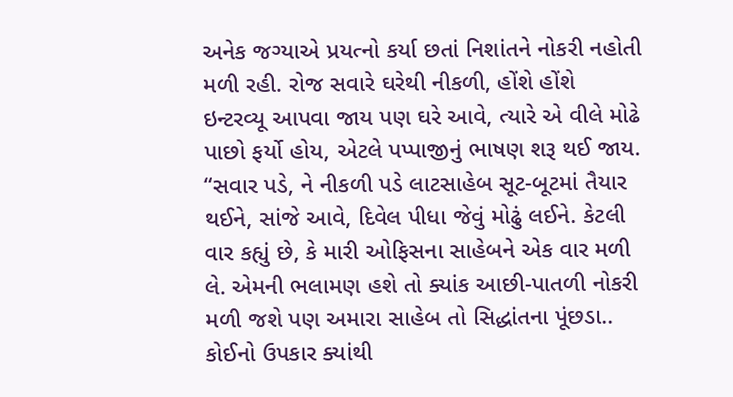અનેક જગ્યાએ પ્રયત્નો કર્યા છતાં નિશાંતને નોકરી નહોતી મળી રહી. રોજ સવારે ઘરેથી નીકળી, હોંશે હોંશે ઇન્ટરવ્યૂ આપવા જાય પણ ઘરે આવે, ત્યારે એ વીલે મોઢે પાછો ફર્યો હોય, એટલે પપ્પાજીનું ભાષણ શરૂ થઈ જાય.
“સવાર પડે, ને નીકળી પડે લાટસાહેબ સૂટ-બૂટમાં તૈયાર થઈને, સાંજે આવે, દિવેલ પીધા જેવું મોઢું લઈને. કેટલી વાર કહ્યું છે, કે મારી ઓફિસના સાહેબને એક વાર મળી લે. એમની ભલામણ હશે તો ક્યાંક આછી-પાતળી નોકરી મળી જશે પણ અમારા સાહેબ તો સિદ્ધાંતના પૂંછડા.. કોઈનો ઉપકાર ક્યાંથી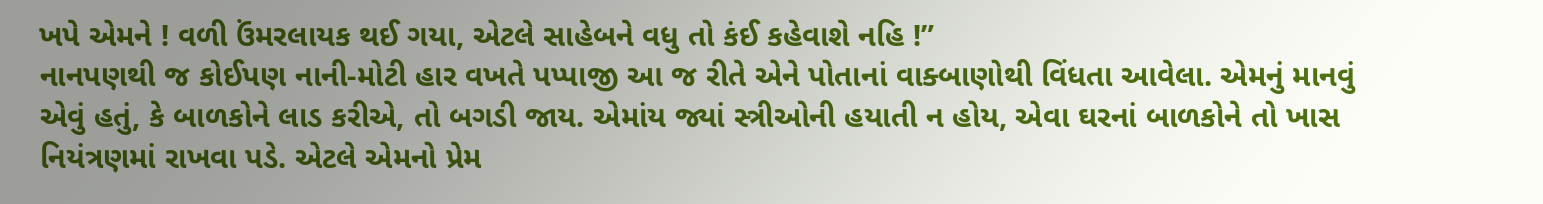ખપે એમને ! વળી ઉંમરલાયક થઈ ગયા, એટલે સાહેબને વધુ તો કંઈ કહેવાશે નહિ !”
નાનપણથી જ કોઈપણ નાની-મોટી હાર વખતે પપ્પાજી આ જ રીતે એને પોતાનાં વાક્બાણોથી વિંધતા આવેલા. એમનું માનવું એવું હતું, કે બાળકોને લાડ કરીએ, તો બગડી જાય. એમાંય જ્યાં સ્ત્રીઓની હયાતી ન હોય, એવા ઘરનાં બાળકોને તો ખાસ નિયંત્રણમાં રાખવા પડે. એટલે એમનો પ્રેમ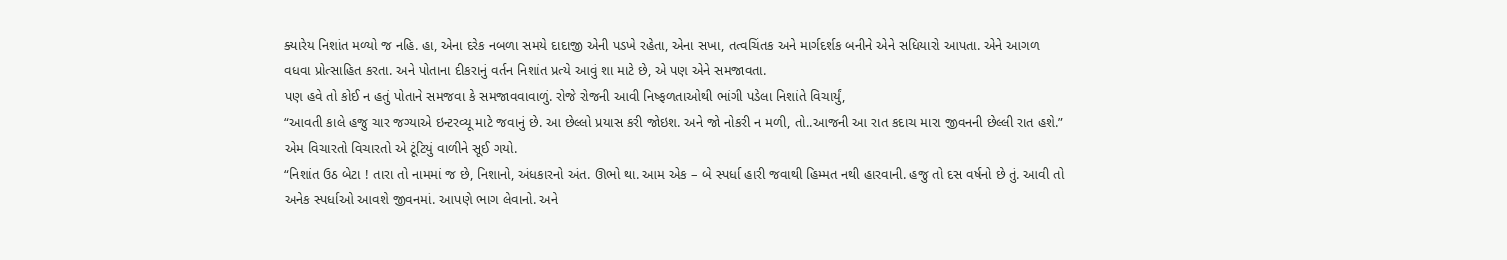ક્યારેય નિશાંત મળ્યો જ નહિ. હા, એના દરેક નબળા સમયે દાદાજી એની પડખે રહેતા, એના સખા, તત્વચિંતક અને માર્ગદર્શક બનીને એને સધિયારો આપતા. એને આગળ વધવા પ્રોત્સાહિત કરતા. અને પોતાના દીકરાનું વર્તન નિશાંત પ્રત્યે આવું શા માટે છે, એ પણ એને સમજાવતા.
પણ હવે તો કોઈ ન હતું પોતાને સમજવા કે સમજાવવાવાળું. રોજે રોજની આવી નિષ્ફળતાઓથી ભાંગી પડેલા નિશાંતે વિચાર્યું,
“આવતી કાલે હજુ ચાર જગ્યાએ ઇન્ટરવ્યૂ માટે જવાનું છે. આ છેલ્લો પ્રયાસ કરી જોઇશ. અને જો નોકરી ન મળી, તો..આજની આ રાત કદાચ મારા જીવનની છેલ્લી રાત હશે.” એમ વિચારતો વિચારતો એ ટૂંટિયું વાળીને સૂઈ ગયો.
“નિશાંત ઉઠ બેટા ! તારા તો નામમાં જ છે, નિશાનો, અંધકારનો અંત. ઊભો થા. આમ એક – બે સ્પર્ધા હારી જવાથી હિમ્મત નથી હારવાની. હજુ તો દસ વર્ષનો છે તું. આવી તો અનેક સ્પર્ધાઓ આવશે જીવનમાં. આપણે ભાગ લેવાનો. અને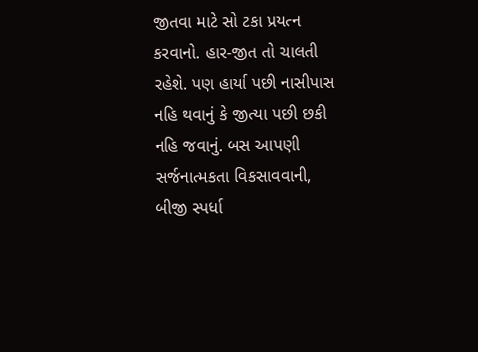જીતવા માટે સો ટકા પ્રયત્ન કરવાનો. હાર-જીત તો ચાલતી રહેશે. પણ હાર્યા પછી નાસીપાસ નહિ થવાનું કે જીત્યા પછી છકી નહિ જવાનું. બસ આપણી સર્જનાત્મકતા વિકસાવવાની, બીજી સ્પર્ધા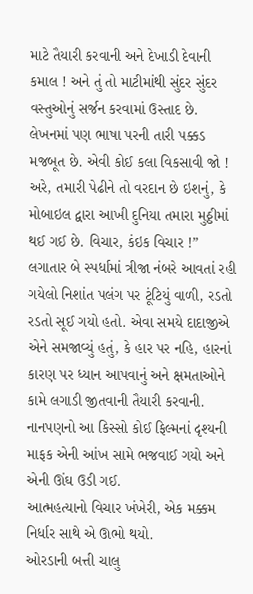માટે તૈયારી કરવાની અને દેખાડી દેવાની કમાલ ! અને તું તો માટીમાંથી સુંદર સુંદર વસ્તુઓનું સર્જન કરવામાં ઉસ્તાદ છે. લેખનમાં પણ ભાષા પરની તારી પક્કડ મજબૂત છે. એવી કોઈ કલા વિકસાવી જો ! અરે, તમારી પેઢીને તો વરદાન છે ઇશનું, કે મોબાઇલ દ્વારા આખી દુનિયા તમારા મુઠ્ઠીમાં થઈ ગઈ છે. વિચાર, કંઇક વિચાર !” લગાતાર બે સ્પર્ધામાં ત્રીજા નંબરે આવતાં રહી ગયેલો નિશાંત પલંગ પર ટૂંટિયું વાળી, રડતો રડતો સૂઈ ગયો હતો. એવા સમયે દાદાજીએ એને સમજાવ્યું હતું, કે હાર પર નહિ, હારનાં કારણ પર ધ્યાન આપવાનું અને ક્ષમતાઓને કામે લગાડી જીતવાની તૈયારી કરવાની.
નાનપણનો આ કિસ્સો કોઈ ફિલ્મનાં દૃશ્યની માફક એની આંખ સામે ભજવાઈ ગયો અને એની ઊંઘ ઉડી ગઈ.
આત્મહત્યાનો વિચાર ખંખેરી, એક મક્કમ નિર્ધાર સાથે એ ઊભો થયો.
ઓરડાની બત્તી ચાલુ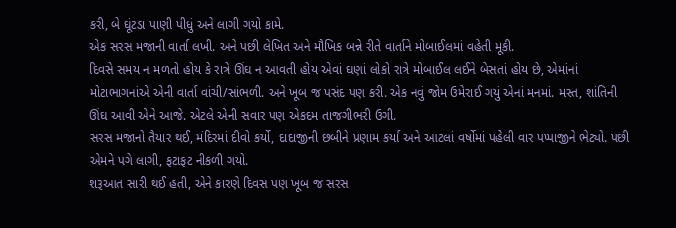કરી, બે ઘૂંટડા પાણી પીધું અને લાગી ગયો કામે.
એક સરસ મજાની વાર્તા લખી. અને પછી લેખિત અને મૌખિક બન્ને રીતે વાર્તાને મોબાઈલમાં વહેતી મૂકી.
દિવસે સમય ન મળતો હોય કે રાત્રે ઊંઘ ન આવતી હોય એવાં ઘણાં લોકો રાત્રે મોબાઈલ લઈને બેસતાં હોય છે, એમાંનાં મોટાભાગનાંએ એની વાર્તા વાંચી/સાંભળી. અને ખૂબ જ પસંદ પણ કરી. એક નવું જોમ ઉમેરાઈ ગયું એનાં મનમાં. મસ્ત, શાંતિની ઊંઘ આવી એને આજે. એટલે એની સવાર પણ એકદમ તાજગીભરી ઉગી.
સરસ મજાનો તૈયાર થઈ, મંદિરમાં દીવો કર્યો, દાદાજીની છબીને પ્રણામ કર્યા અને આટલાં વર્ષોમાં પહેલી વાર પપ્પાજીને ભેટ્યો. પછી એમને પગે લાગી, ફટાફટ નીકળી ગયો.
શરૂઆત સારી થઈ હતી, એને કારણે દિવસ પણ ખૂબ જ સરસ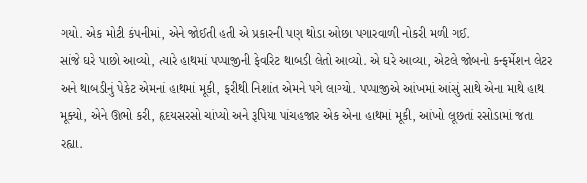ગયો. એક મોટી કંપનીમાં, એને જોઈતી હતી એ પ્રકારની પણ થોડા ઓછા પગારવાળી નોકરી મળી ગઈ.
સાંજે ઘરે પાછો આવ્યો, ત્યારે હાથમાં પપ્પાજીની ફેવરિટ થાબડી લેતો આવ્યો. એ ઘરે આવ્યા, એટલે જોબનો કન્ફર્મેશન લેટર અને થાબડીનું પેકેટ એમનાં હાથમાં મૂકી, ફરીથી નિશાંત એમને પગે લાગ્યો. પપ્પાજીએ આંખમાં આંસું સાથે એના માથે હાથ મૂક્યો, એને ઊભો કરી, હૃદયસરસો ચાંપ્યો અને રૂપિયા પાંચહજાર એક એના હાથમાં મૂકી, આંખો લૂછતાં રસોડામાં જતા રહ્યા.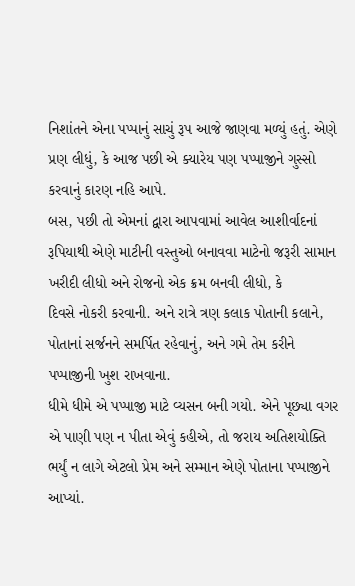નિશાંતને એના પપ્પાનું સાચું રૂપ આજે જાણવા મળ્યું હતું. એણે પ્રણ લીધું, કે આજ પછી એ ક્યારેય પણ પપ્પાજીને ગુસ્સો કરવાનું કારણ નહિ આપે.
બસ, પછી તો એમનાં દ્વારા આપવામાં આવેલ આશીર્વાદનાં રૂપિયાથી એણે માટીની વસ્તુઓ બનાવવા માટેનો જરૂરી સામાન ખરીદી લીધો અને રોજનો એક ક્રમ બનવી લીધો, કે
દિવસે નોકરી કરવાની. અને રાત્રે ત્રણ કલાક પોતાની કલાને, પોતાનાં સર્જનને સમર્પિત રહેવાનું, અને ગમે તેમ કરીને પપ્પાજીની ખુશ રાખવાના.
ધીમે ધીમે એ પપ્પાજી માટે વ્યસન બની ગયો. એને પૂછ્યા વગર એ પાણી પણ ન પીતા એવું કહીએ, તો જરાય અતિશયોક્તિ ભર્યું ન લાગે એટલો પ્રેમ અને સમ્માન એણે પોતાના પપ્પાજીને આપ્યાં.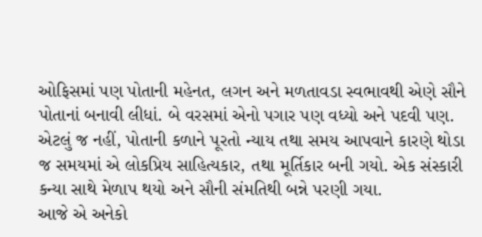ઓફિસમાં પણ પોતાની મહેનત, લગન અને મળતાવડા સ્વભાવથી એણે સૌને પોતાનાં બનાવી લીધાં. બે વરસમાં એનો પગાર પણ વધ્યો અને પદવી પણ.
એટલું જ નહીં, પોતાની કળાને પૂરતો ન્યાય તથા સમય આપવાને કારણે થોડા જ સમયમાં એ લોકપ્રિય સાહિત્યકાર, તથા મૂર્તિકાર બની ગયો. એક સંસ્કારી કન્યા સાથે મેળાપ થયો અને સૌની સંમતિથી બન્ને પરણી ગયા.
આજે એ અનેકો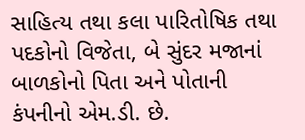સાહિત્ય તથા કલા પારિતોષિક તથા પદકોનો વિજેતા, બે સુંદર મજાનાં બાળકોનો પિતા અને પોતાની કંપનીનો એમ.ડી. છે.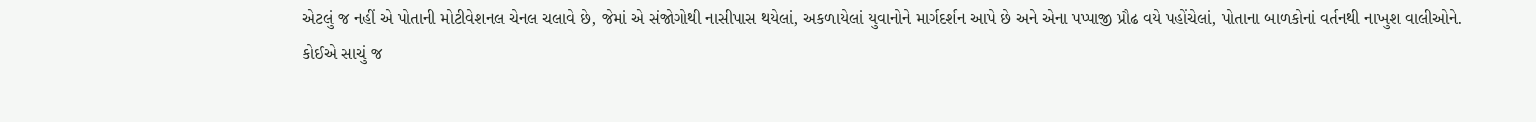એટલું જ નહીં એ પોતાની મોટીવેશનલ ચેનલ ચલાવે છે, જેમાં એ સંજોગોથી નાસીપાસ થયેલાં, અકળાયેલાં યુવાનોને માર્ગદર્શન આપે છે અને એના પપ્પાજી પ્રૌઢ વયે પહોંચેલાં, પોતાના બાળકોનાં વર્તનથી નાખુશ વાલીઓને.
કોઈએ સાચું જ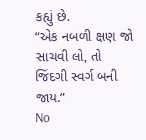કહ્યું છે.
“એક નબળી ક્ષણ જો સાચવી લો, તો જિંદગી સ્વર્ગ બની જાય.”
No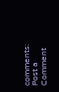comments:
Post a Comment